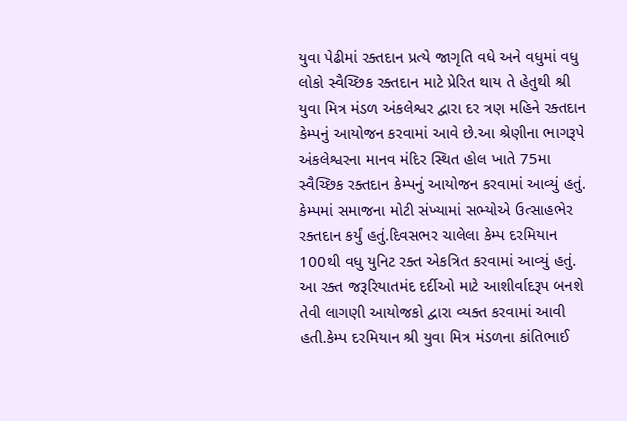યુવા પેઢીમાં રક્તદાન પ્રત્યે જાગૃતિ વધે અને વધુમાં વધુ લોકો સ્વૈચ્છિક રક્તદાન માટે પ્રેરિત થાય તે હેતુથી શ્રી યુવા મિત્ર મંડળ અંકલેશ્વર દ્વારા દર ત્રણ મહિને રક્તદાન કેમ્પનું આયોજન કરવામાં આવે છે.આ શ્રેણીના ભાગરૂપે અંકલેશ્વરના માનવ મંદિર સ્થિત હોલ ખાતે 75મા સ્વૈચ્છિક રક્તદાન કેમ્પનું આયોજન કરવામાં આવ્યું હતું. કેમ્પમાં સમાજના મોટી સંખ્યામાં સભ્યોએ ઉત્સાહભેર રક્તદાન કર્યું હતું.દિવસભર ચાલેલા કેમ્પ દરમિયાન 100થી વધુ યુનિટ રક્ત એકત્રિત કરવામાં આવ્યું હતું. આ રક્ત જરૂરિયાતમંદ દર્દીઓ માટે આશીર્વાદરૂપ બનશે તેવી લાગણી આયોજકો દ્વારા વ્યક્ત કરવામાં આવી હતી.કેમ્પ દરમિયાન શ્રી યુવા મિત્ર મંડળના કાંતિભાઈ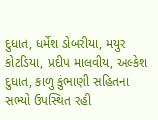દુધાત, ધર્મેશ ડોબરીયા, મયુર કોટડિયા, પ્રદીપ માલવીય, અલ્કેશ દુધાત, કાળુ કુંભાણી સહિતના સભ્યો ઉપસ્થિત રહી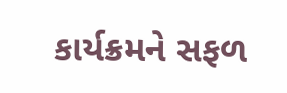કાર્યક્રમને સફળ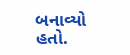બનાવ્યો હતો.